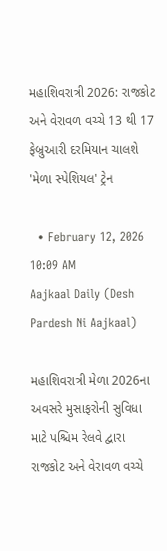મહાશિવરાત્રી 2026: રાજકોટ અને વેરાવળ વચ્ચે 13 થી 17 ફેબ્રુઆરી દરમિયાન ચાલશે 'મેળા સ્પેશિયલ' ટ્રેન

  • February 12, 2026 10:09 AM
Aajkaal Daily (Desh Pardesh Ni Aajkaal)

મહાશિવરાત્રી મેળા 2026ના અવસરે મુસાફરોની સુવિધા માટે પશ્ચિમ રેલવે દ્વારા રાજકોટ અને વેરાવળ વચ્ચે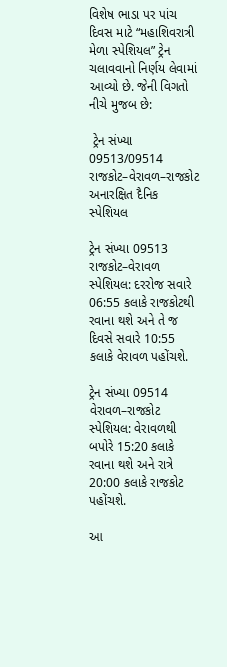વિશેષ ભાડા પર પાંચ દિવસ માટે “મહાશિવરાત્રી મેળા સ્પેશિયલ” ટ્રેન ચલાવવાનો નિર્ણય લેવામાં આવ્યો છે. જેની વિગતો નીચે મુજબ છે:

 ટ્રેન સંખ્યા 09513/09514 રાજકોટ–વેરાવળ–રાજકોટ અનારક્ષિત દૈનિક સ્પેશિયલ

ટ્રેન સંખ્યા 09513 રાજકોટ–વેરાવળ સ્પેશિયલ: દરરોજ સવારે 06:55 કલાકે રાજકોટથી રવાના થશે અને તે જ દિવસે સવારે 10:55 કલાકે વેરાવળ પહોંચશે.

ટ્રેન સંખ્યા 09514 વેરાવળ–રાજકોટ સ્પેશિયલ: વેરાવળથી બપોરે 15:20 કલાકે રવાના થશે અને રાત્રે 20:00 કલાકે રાજકોટ પહોંચશે.

આ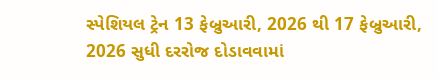સ્પેશિયલ ટ્રેન 13 ફેબ્રુઆરી, 2026 થી 17 ફેબ્રુઆરી, 2026 સુધી દરરોજ દોડાવવામાં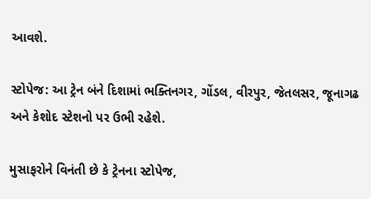આવશે.

સ્ટોપેજ: આ ટ્રેન બંને દિશામાં ભક્તિનગર, ગોંડલ, વીરપુર, જેતલસર, જૂનાગઢ અને કેશોદ સ્ટેશનો પર ઉભી રહેશે.

મુસાફરોને વિનંતી છે કે ટ્રેનના સ્ટોપેજ,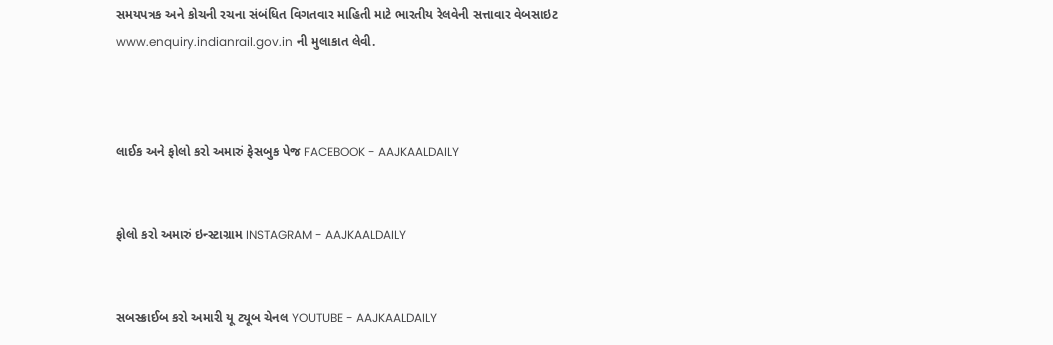સમયપત્રક અને કોચની રચના સંબંધિત વિગતવાર માહિતી માટે ભારતીય રેલવેની સત્તાવાર વેબસાઇટ www.enquiry.indianrail.gov.in ની મુલાકાત લેવી.



લાઈક અને ફોલો કરો અમારું ફેસબુક પેજ FACEBOOK - AAJKAALDAILY


ફોલો કરો અમારું ઇન્સ્ટાગ્રામ INSTAGRAM - AAJKAALDAILY


સબસ્ક્રાઈબ કરો અમારી યૂ ટ્યૂબ ચેનલ YOUTUBE - AAJKAALDAILY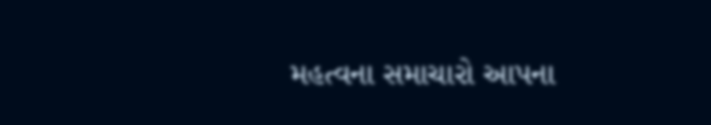મહત્વના સમાચારો આપના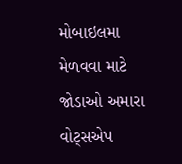મોબાઇલમા મેળવવા માટે જોડાઓ અમારા વોટ્સએપ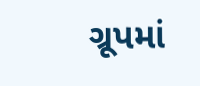ગ્રૂપમાં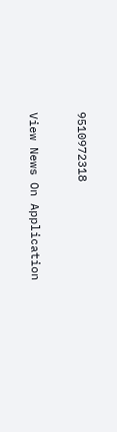9510972318

View News On Application